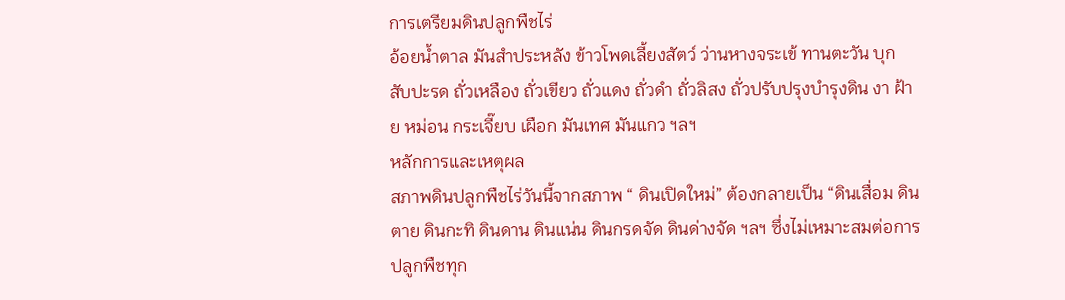การเตรียมดินปลูกพืชไร่
อ้อยน้ำตาล มันสำประหลัง ข้าวโพดเลี้ยงสัตว์ ว่านหางจระเข้ ทานตะวัน บุก สับปะรด ถั่วเหลือง ถั่วเขียว ถั่วแดง ถั่วดำ ถั่วลิสง ถั่วปรับปรุงบำรุงดิน งา ฝ้าย หม่อน กระเจี๊ยบ เผือก มันเทศ มันแกว ฯลฯ
หลักการและเหตุผล
สภาพดินปลูกพืชไร่วันนี้จากสภาพ “ ดินเปิดใหม่” ต้องกลายเป็น “ดินเสื่อม ดินตาย ดินกะทิ ดินดาน ดินแน่น ดินกรดจัด ดินด่างจัด ฯลฯ ซึ่งไม่เหมาะสมต่อการปลูกพืชทุก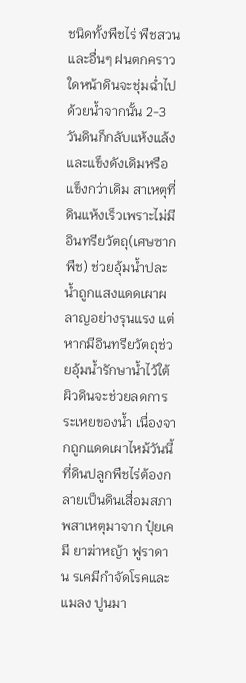ชนิดทั้งพืชไร่ พืชสวน และอื่นๆ ฝนตกคราวใดหน้าดินจะชุ่มฉ่ำไปด้วยน้ำจากนั้น 2-3 วันดินก็กลับแห้งแล้งและแข็งดังเดิมหรือแข็งกว่าเดิม สาเหตุที่ดินแห้งเร็วเพราะไม่มีอินทรียวัตถุ(เศษซากพืช) ช่วยอุ้มน้ำปละน้ำถูกแสงแดดเผาผลาญอย่างรุนแรง แต่หากมีอินทรียวัตถุช่วยอุ้มน้ำรักษาน้ำไว้ใต้ผิวดินจะช่วยลดการระเหยของน้ำ เนื่องจากถูกแดดเผาไหม้วันนี้ที่ดินปลูกพืชไร่ต้องกลายเป็นดินเสื่อมสภาพสาเหตุมาจาก ปุ๋ยเคมี ยาฆ่าหญ้า ฟูราดาน รเคมีกำจัดโรคและแมลง ปูนมา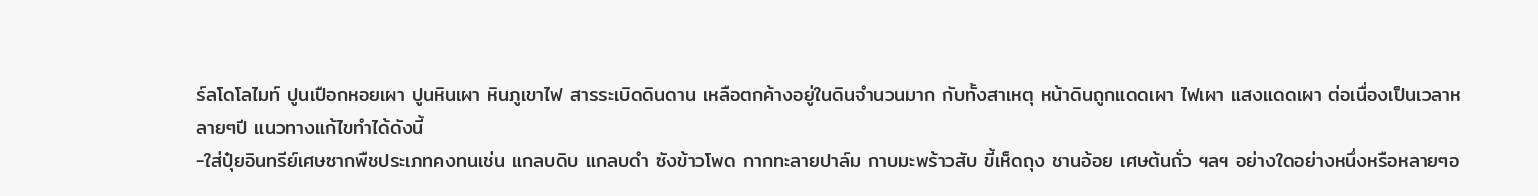ร์ลโดโลไมท์ ปูนเปือกหอยเผา ปูนหินเผา หินภูเขาไฟ สารระเบิดดินดาน เหลือตกค้างอยู่ในดินจำนวนมาก กับทั้งสาเหตุ หน้าดินถูกแดดเผา ไฟเผา แสงแดดเผา ต่อเนื่องเป็นเวลาหลายๆปี แนวทางแก้ไขทำได้ดังนี้
-ใส่ปุ๋ยอินทรีย์เศษซากพืชประเภทคงทนเช่น แกลบดิบ แกลบดำ ซังข้าวโพด กากทะลายปาล์ม กาบมะพร้าวสับ ขี้เห็ดถุง ชานอ้อย เศษต้นถั่ว ฯลฯ อย่างใดอย่างหนึ่งหรือหลายๆอ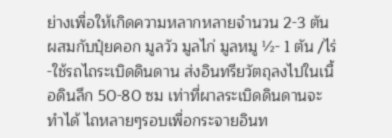ย่างเพื่อให้เกิดความหลากหลายจำนวน 2-3 ตัน ผสมกับปุ๋ยคอก มูลวัว มูลไก่ มูลหมู ½- 1 ตัน /ไร่-ใช้รถไถระเบิดดินดาน ส่งอินทรียวัตถุลงไปในเนื้อดินลึก 50-80 ซม เท่าที่ผาลระเบิดดินดานจะทำได้ ไถหลายๆรอบเพื่อกระจายอินท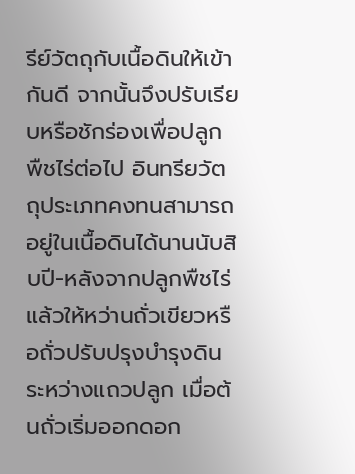รีย์วัตถุกับเนื้อดินให้เข้ากันดี จากนั้นจึงปรับเรียบหรือชักร่องเพื่อปลูกพืชไร่ต่อไป อินทรียวัตถุประเภทคงทนสามารถอยู่ในเนื้อดินได้นานนับสิบปี-หลังจากปลูกพืชไร่แล้วให้หว่านถั่วเขียวหรือถั่วปรับปรุงบำรุงดินระหว่างแถวปลูก เมื่อต้นถั่วเริ่มออกดอก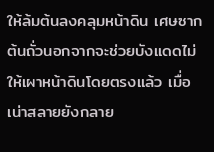ให้ล้มต้นลงคลุมหน้าดิน เศษซากต้นถั่วนอกจากจะช่วยบังแดดไม่ให้เผาหน้าดินโดยตรงแล้ว เมื่อเน่าสลายยังกลาย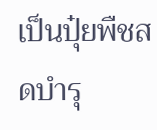เป็นปุ๋ยพืชสดบำรุ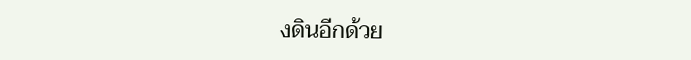งดินอีกด้วย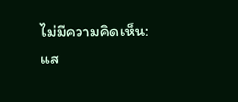ไม่มีความคิดเห็น:
แส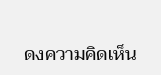ดงความคิดเห็น